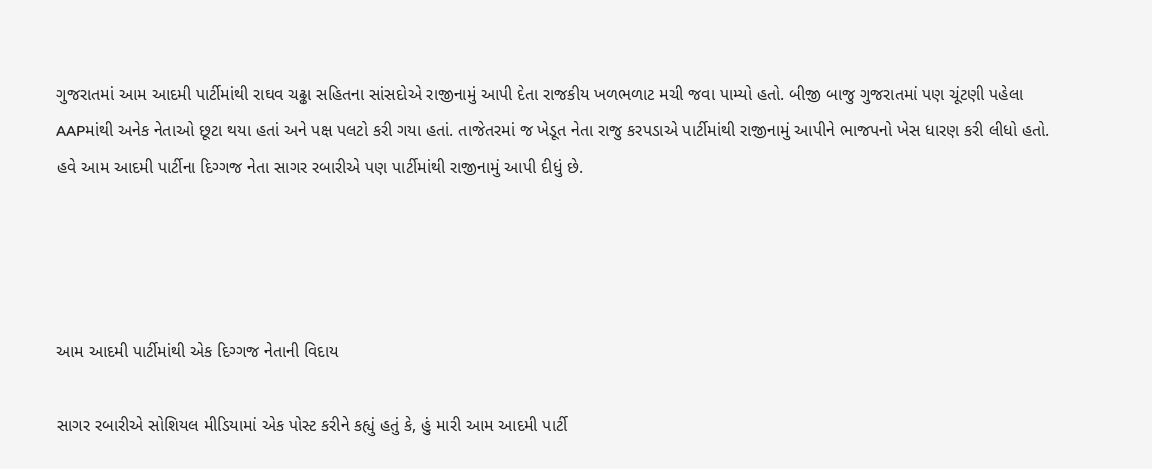ગુજરાતમાં આમ આદમી પાર્ટીમાંથી રાઘવ ચઢ્ઢા સહિતના સાંસદોએ રાજીનામું આપી દેતા રાજકીય ખળભળાટ મચી જવા પામ્યો હતો. બીજી બાજુ ગુજરાતમાં પણ ચૂંટણી પહેલા AAPમાંથી અનેક નેતાઓ છૂટા થયા હતાં અને પક્ષ પલટો કરી ગયા હતાં. તાજેતરમાં જ ખેડૂત નેતા રાજુ કરપડાએ પાર્ટીમાંથી રાજીનામું આપીને ભાજપનો ખેસ ધારણ કરી લીધો હતો. હવે આમ આદમી પાર્ટીના દિગ્ગજ નેતા સાગર રબારીએ પણ પાર્ટીમાંથી રાજીનામું આપી દીધું છે.




આમ આદમી પાર્ટીમાંથી એક દિગ્ગજ નેતાની વિદાય

સાગર રબારીએ સોશિયલ મીડિયામાં એક પોસ્ટ કરીને કહ્યું હતું કે, હું મારી આમ આદમી પાર્ટી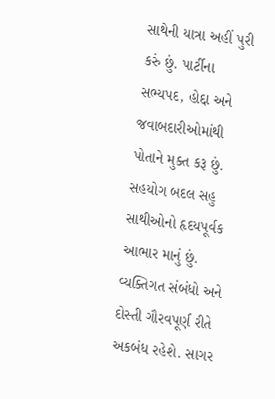સાથેની યાત્રા અહીં પુરી કરું છું. પાર્ટીના સભ્યપદ, હોદ્દા અને જવાબદારીઓમાંથી પોતાને મુક્ત કરૂ છું. સહયોગ બદલ સહુ સાથીઓનો હૃદયપૂર્વક આભાર માનું છું. વ્યક્તિગત સંબંધો અને દોસ્તી ગૌરવપૂર્ણ રીતે અકબંધ રહેશે. સાગર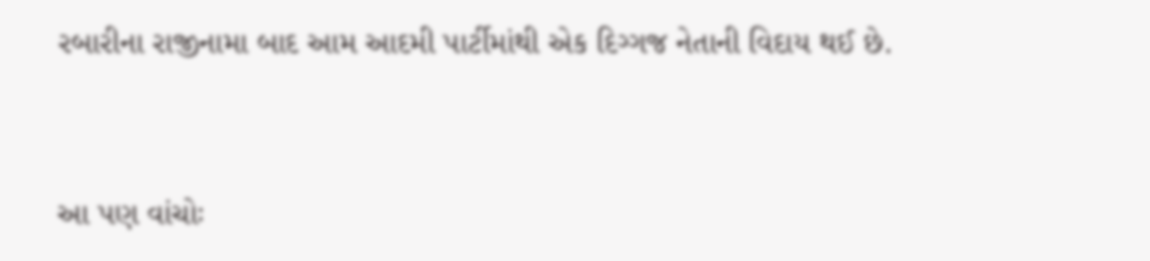રબારીના રાજીનામા બાદ આમ આદમી પાર્ટીમાંથી એક દિગ્ગજ નેતાની વિદાય થઈ છે.


આ પણ વાંચોઃ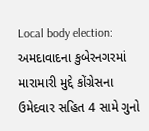Local body election: અમદાવાદના કુબેરનગરમાં મારામારી મુદ્દે કોંગ્રેસના ઉમેદવાર સહિત 4 સામે ગુનો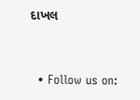દાખલ


  • Follow us on: